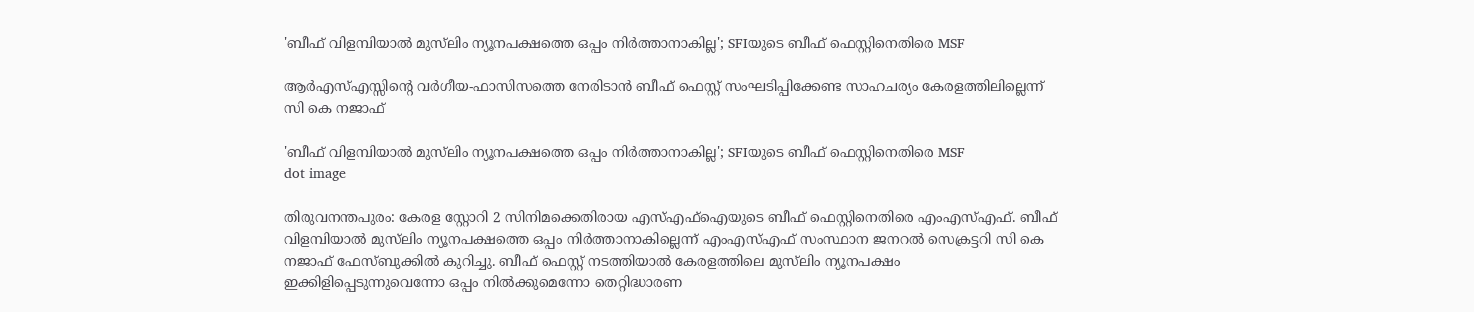'ബീഫ് വിളമ്പിയാല്‍ മുസ്‌ലിം ന്യൂനപക്ഷത്തെ ഒപ്പം നിര്‍ത്താനാകില്ല'; SFIയുടെ ബീഫ് ഫെസ്റ്റിനെതിരെ MSF

ആർഎസ്എസ്സിന്റെ വർഗീയ-ഫാസിസത്തെ നേരിടാൻ ബീഫ് ഫെസ്റ്റ് സംഘടിപ്പിക്കേണ്ട സാഹചര്യം കേരളത്തിലില്ലെന്ന് സി കെ നജാഫ്

'ബീഫ് വിളമ്പിയാല്‍ മുസ്‌ലിം ന്യൂനപക്ഷത്തെ ഒപ്പം നിര്‍ത്താനാകില്ല'; SFIയുടെ ബീഫ് ഫെസ്റ്റിനെതിരെ MSF
dot image

തിരുവനന്തപുരം: കേരള സ്റ്റോറി 2 സിനിമക്കെതിരായ എസ്എഫ്‌ഐയുടെ ബീഫ് ഫെസ്റ്റിനെതിരെ എംഎസ്എഫ്. ബീഫ് വിളമ്പിയാൽ മുസ്‌ലിം ന്യൂനപക്ഷത്തെ ഒപ്പം നിർത്താനാകില്ലെന്ന് എംഎസ്എഫ് സംസ്ഥാന ജനറൽ സെക്രട്ടറി സി കെ നജാഫ് ഫേസ്ബുക്കിൽ കുറിച്ചു. ബീഫ് ഫെസ്റ്റ് നടത്തിയാൽ കേരളത്തിലെ മുസ്‌ലിം ന്യൂനപക്ഷം ഇക്കിളിപ്പെടുന്നുവെന്നോ ഒപ്പം നിൽക്കുമെന്നോ തെറ്റിദ്ധാരണ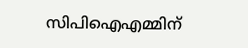സിപിഐഎമ്മിന്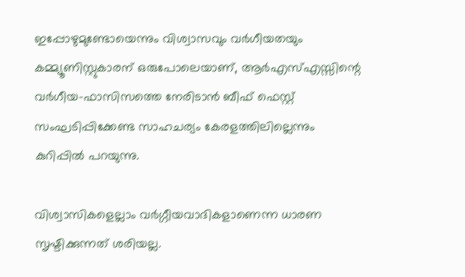ഇപ്പോഴുമുണ്ടോയെന്നും വിശ്വാസവും വർഗീയതയും കമ്മ്യൂണിസ്റ്റുകാരന് ഒരുപോലെയാണ്, ആർഎസ്എസ്സിന്റെ വർഗീയ-ഫാസിസത്തെ നേരിടാൻ ബീഫ് ഫെസ്റ്റ് സംഘടിപ്പിക്കേണ്ട സാഹചര്യം കേരളത്തിലില്ലെന്നും കുറിപ്പിൽ പറയുന്നു.

വിശ്വാസികളെല്ലാം വർഗ്ഗീയവാദികളാണെന്ന ധാരണ സൃഷ്ടിക്കുന്നത് ശരിയല്ല.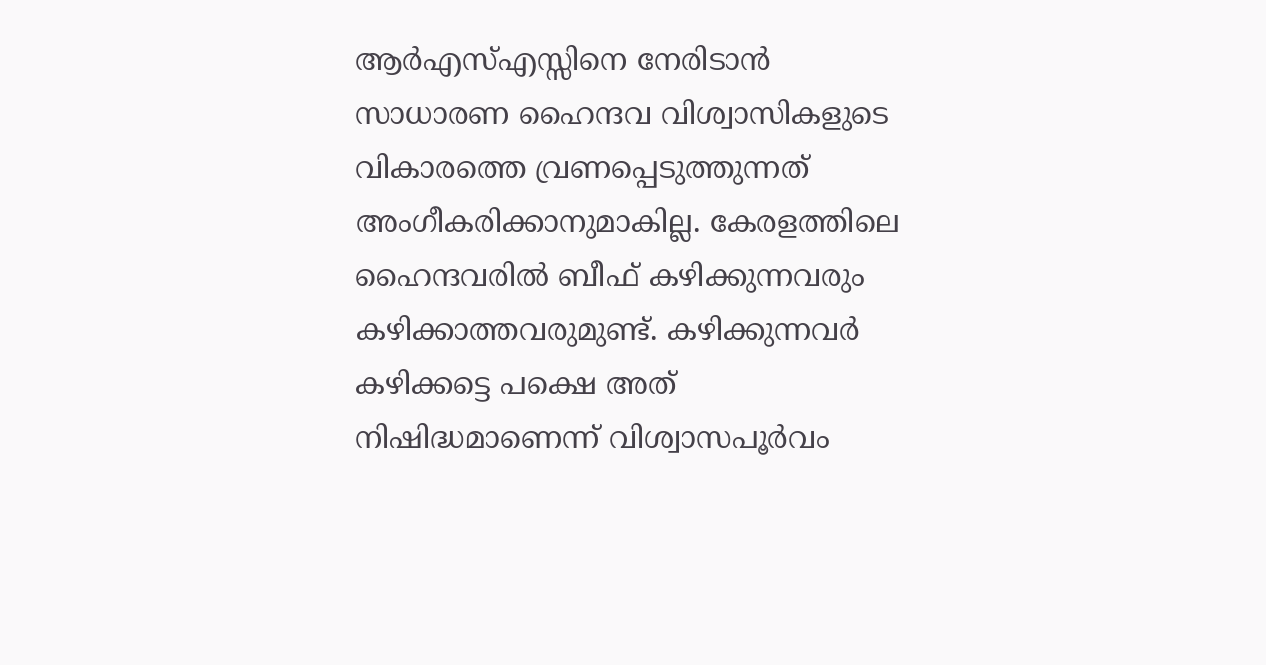ആർഎസ്എസ്സിനെ നേരിടാൻ സാധാരണ ഹൈന്ദവ വിശ്വാസികളുടെ വികാരത്തെ വ്രണപ്പെടുത്തുന്നത് അംഗീകരിക്കാനുമാകില്ല. കേരളത്തിലെ ഹൈന്ദവരിൽ ബീഫ് കഴിക്കുന്നവരും കഴിക്കാത്തവരുമുണ്ട്. കഴിക്കുന്നവർ കഴിക്കട്ടെ പക്ഷെ അത് നിഷിദ്ധമാണെന്ന് വിശ്വാസപൂർവം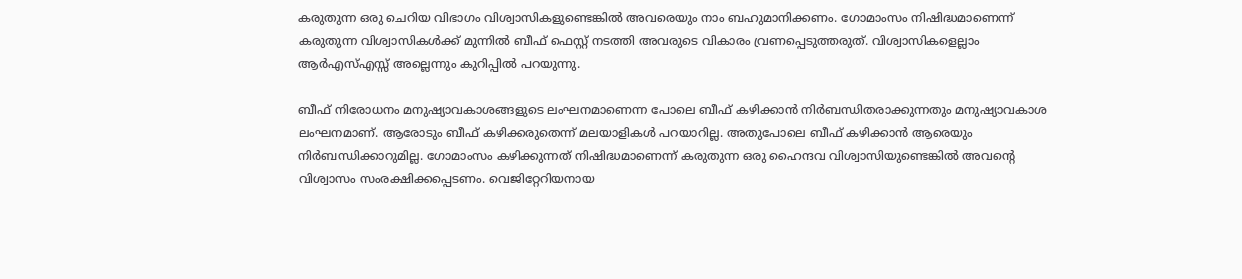കരുതുന്ന ഒരു ചെറിയ വിഭാഗം വിശ്വാസികളുണ്ടെങ്കിൽ അവരെയും നാം ബഹുമാനിക്കണം. ഗോമാംസം നിഷിദ്ധമാണെന്ന് കരുതുന്ന വിശ്വാസികൾക്ക് മുന്നിൽ ബീഫ് ഫെസ്റ്റ് നടത്തി അവരുടെ വികാരം വ്രണപ്പെടുത്തരുത്. വിശ്വാസികളെല്ലാം ആർഎസ്എസ്സ് അല്ലെന്നും കുറിപ്പിൽ പറയുന്നു.

ബീഫ് നിരോധനം മനുഷ്യാവകാശങ്ങളുടെ ലംഘനമാണെന്ന പോലെ ബീഫ് കഴിക്കാൻ നിർബന്ധിതരാക്കുന്നതും മനുഷ്യാവകാശ ലംഘനമാണ്. ആരോടും ബീഫ് കഴിക്കരുതെന്ന് മലയാളികൾ പറയാറില്ല. അതുപോലെ ബീഫ് കഴിക്കാൻ ആരെയും നിർബന്ധിക്കാറുമില്ല. ഗോമാംസം കഴിക്കുന്നത് നിഷിദ്ധമാണെന്ന് കരുതുന്ന ഒരു ഹൈന്ദവ വിശ്വാസിയുണ്ടെങ്കിൽ അവന്റെ വിശ്വാസം സംരക്ഷിക്കപ്പെടണം. വെജിറ്റേറിയനായ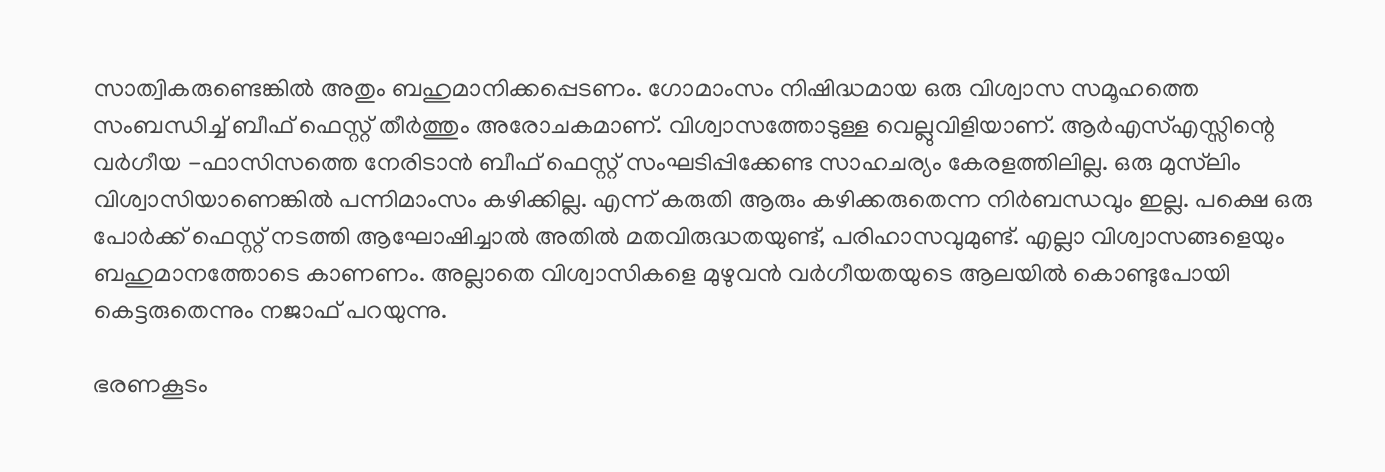സാത്വികരുണ്ടെങ്കിൽ അതും ബഹുമാനിക്കപ്പെടണം. ഗോമാംസം നിഷിദ്ധമായ ഒരു വിശ്വാസ സമൂഹത്തെ സംബന്ധിച്ച് ബീഫ് ഫെസ്റ്റ് തീർത്തും അരോചകമാണ്. വിശ്വാസത്തോടുള്ള വെല്ലുവിളിയാണ്. ആർഎസ്എസ്സിന്റെ വർഗീയ -ഫാസിസത്തെ നേരിടാൻ ബീഫ് ഫെസ്റ്റ് സംഘടിപ്പിക്കേണ്ട സാഹചര്യം കേരളത്തിലില്ല. ഒരു മുസ്‌ലിം വിശ്വാസിയാണെങ്കിൽ പന്നിമാംസം കഴിക്കില്ല. എന്ന് കരുതി ആരും കഴിക്കരുതെന്ന നിർബന്ധവും ഇല്ല. പക്ഷെ ഒരു പോർക്ക് ഫെസ്റ്റ് നടത്തി ആഘോഷിച്ചാൽ അതിൽ മതവിരുദ്ധതയുണ്ട്, പരിഹാസവുമുണ്ട്. എല്ലാ വിശ്വാസങ്ങളെയും ബഹുമാനത്തോടെ കാണണം. അല്ലാതെ വിശ്വാസികളെ മുഴുവൻ വർഗീയതയുടെ ആലയിൽ കൊണ്ടുപോയി കെട്ടരുതെന്നും നജാഫ് പറയുന്നു.

ഭരണകൂടം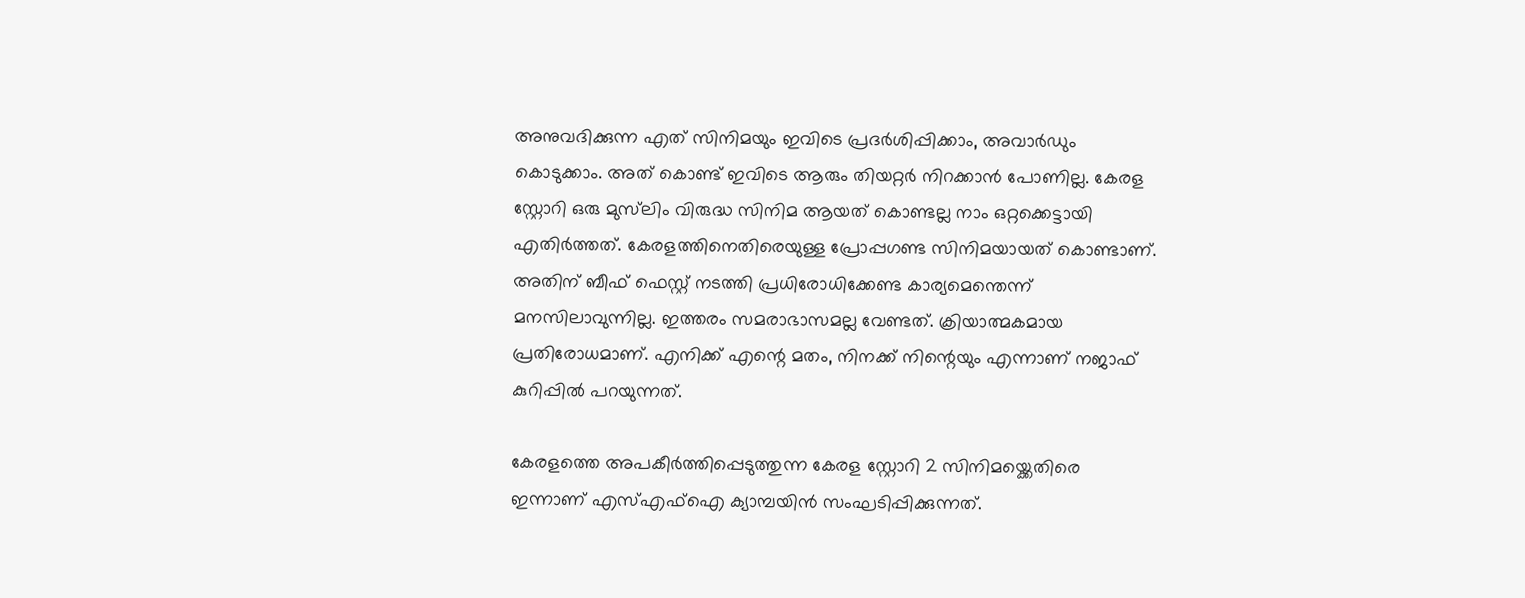അനുവദിക്കുന്ന എത് സിനിമയും ഇവിടെ പ്രദർശിപ്പിക്കാം, അവാർഡും കൊടുക്കാം. അത് കൊണ്ട് ഇവിടെ ആരും തിയറ്റർ നിറക്കാൻ പോണില്ല. കേരള സ്റ്റോറി ഒരു മുസ്‌ലിം വിരുദ്ധ സിനിമ ആയത് കൊണ്ടല്ല നാം ഒറ്റക്കെട്ടായി എതിർത്തത്. കേരളത്തിനെതിരെയുള്ള പ്രോപ്പഗണ്ട സിനിമയായത് കൊണ്ടാണ്. അതിന് ബീഫ് ഫെസ്റ്റ് നടത്തി പ്രധിരോധിക്കേണ്ട കാര്യമെന്തെന്ന് മനസിലാവുന്നില്ല. ഇത്തരം സമരാഭാസമല്ല വേണ്ടത്. ക്രിയാത്മകമായ പ്രതിരോധമാണ്. എനിക്ക് എന്റെ മതം, നിനക്ക് നിന്റെയും എന്നാണ് നജാഫ് കുറിപ്പിൽ പറയുന്നത്.

കേരളത്തെ അപകീർത്തിപ്പെടുത്തുന്ന കേരള സ്റ്റോറി 2 സിനിമയ്ക്കെതിരെ ഇന്നാണ് എസ്എഫ്‌ഐ ക്യാമ്പയിൻ സംഘടിപ്പിക്കുന്നത്.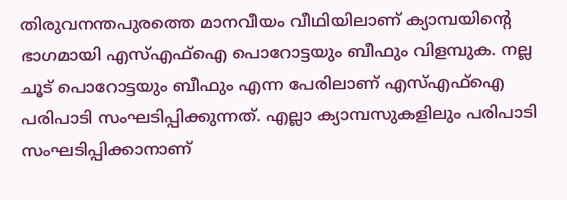തിരുവനന്തപുരത്തെ മാനവീയം വീഥിയിലാണ് ക്യാമ്പയിന്റെ ഭാഗമായി എസ്എഫ്‌ഐ പൊറോട്ടയും ബീഫും വിളമ്പുക. നല്ല ചൂട് പൊറോട്ടയും ബീഫും എന്ന പേരിലാണ് എസ്എഫ്‌ഐ പരിപാടി സംഘടിപ്പിക്കുന്നത്. എല്ലാ ക്യാമ്പസുകളിലും പരിപാടി സംഘടിപ്പിക്കാനാണ്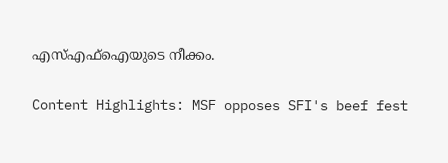എസ്എഫ്‌ഐയുടെ നീക്കം.

Content Highlights: MSF opposes SFI's beef fest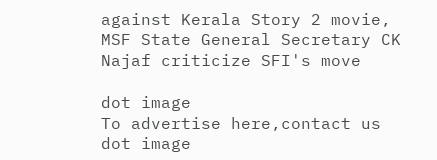against Kerala Story 2 movie, MSF State General Secretary CK Najaf criticize SFI's move

dot image
To advertise here,contact us
dot image